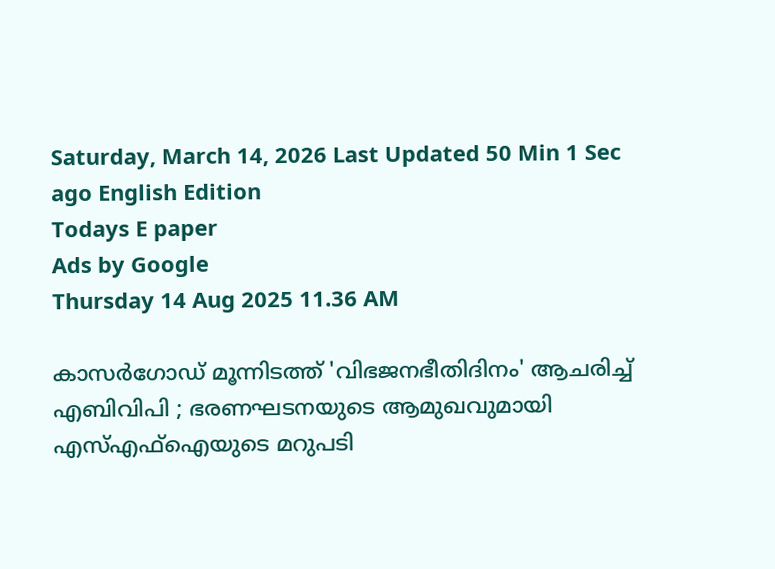Saturday, March 14, 2026 Last Updated 50 Min 1 Sec ago English Edition
Todays E paper
Ads by Google
Thursday 14 Aug 2025 11.36 AM

കാസര്‍ഗോഡ് മൂന്നിടത്ത് 'വിഭജനഭീതിദിനം' ആചരിച്ച് എബിവിപി ; ഭരണഘടനയുടെ ആമുഖവുമായി എസ്എഫ്‌ഐയുടെ മറുപടി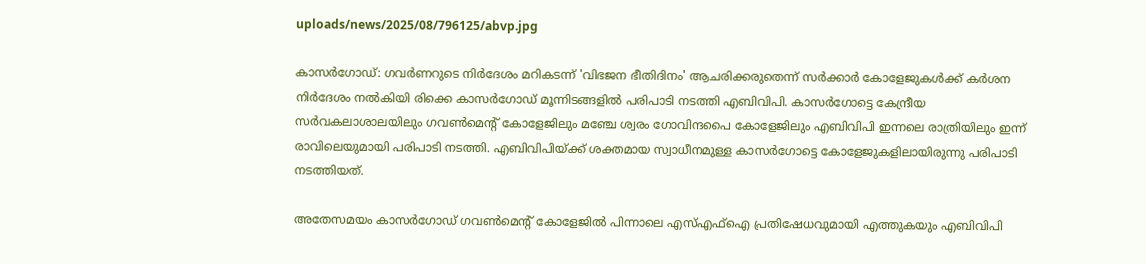uploads/news/2025/08/796125/abvp.jpg

കാസര്‍ഗോഡ്: ഗവര്‍ണറുടെ നിര്‍ദേശം മറികടന്ന് 'വിഭജന ഭീതിദിനം' ആചരിക്കരുതെന്ന് സര്‍ക്കാര്‍ കോളേജുകള്‍ക്ക് കര്‍ശന നിര്‍ദേശം നല്‍കിയി രിക്കെ കാസര്‍ഗോഡ് മൂന്നിടങ്ങളില്‍ പരിപാടി നടത്തി എബിവിപി. കാസര്‍ഗോട്ടെ കേന്ദ്രീയ സര്‍വകലാശാലയിലും ഗവണ്‍മെന്റ് കോളേജിലും മഞ്ചേ ശ്വരം ഗോവിന്ദപൈ കോളേജിലും എബിവിപി ഇന്നലെ രാത്രിയിലും ഇന്ന് രാവിലെയുമായി പരിപാടി നടത്തി. എബിവിപിയ്ക്ക് ശക്തമായ സ്വാധീനമുള്ള കാസര്‍ഗോട്ടെ കോളേജുകളിലായിരുന്നു പരിപാടി നടത്തിയത്.

അതേസമയം കാസര്‍ഗോഡ് ഗവണ്‍മെന്റ് കോളേജില്‍ പിന്നാലെ എസ്എഫ്‌ഐ പ്രതിഷേധവുമായി എത്തുകയും എബിവിപി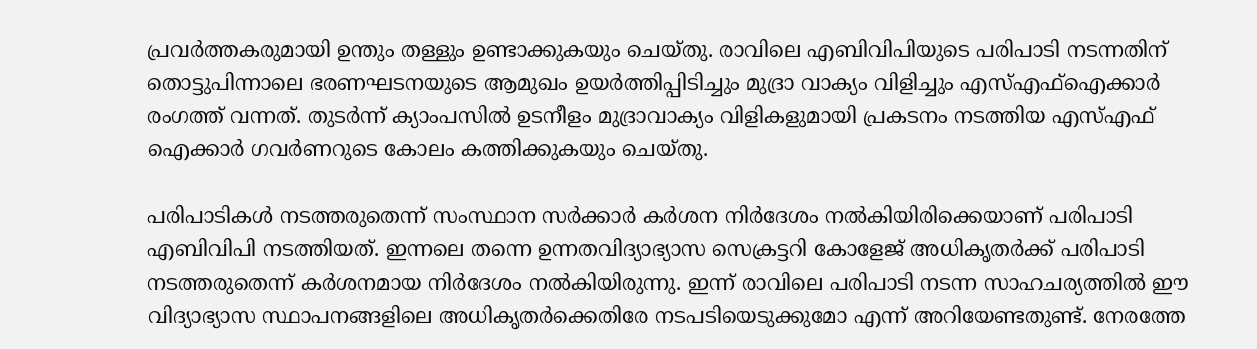പ്രവര്‍ത്തകരുമായി ഉന്തും തള്ളും ഉണ്ടാക്കുകയും ചെയ്തു. രാവിലെ എബിവിപിയുടെ പരിപാടി നടന്നതിന് തൊട്ടുപിന്നാലെ ഭരണഘടനയുടെ ആമുഖം ഉയര്‍ത്തിപ്പിടിച്ചും മുദ്രാ വാക്യം വിളിച്ചും എസ്എഫ്‌ഐക്കാര്‍ രംഗത്ത് വന്നത്. തുടര്‍ന്ന് ക്യാംപസില്‍ ഉടനീളം മുദ്രാവാക്യം വിളികളുമായി പ്രകടനം നടത്തിയ എസ്എഫ്‌ ഐക്കാര്‍ ഗവര്‍ണറുടെ കോലം കത്തിക്കുകയും ചെയ്തു.

പരിപാടികള്‍ നടത്തരുതെന്ന് സംസ്ഥാന സര്‍ക്കാര്‍ കര്‍ശന നിര്‍ദേശം നല്‍കിയിരിക്കെയാണ് പരിപാടി എബിവിപി നടത്തിയത്. ഇന്നലെ തന്നെ ഉന്നതവിദ്യാഭ്യാസ സെക്രട്ടറി കോളേജ് അധികൃതര്‍ക്ക് പരിപാടി നടത്തരുതെന്ന് കര്‍ശനമായ നിര്‍ദേശം നല്‍കിയിരുന്നു. ഇന്ന് രാവിലെ പരിപാടി നടന്ന സാഹചര്യത്തില്‍ ഈ വിദ്യാഭ്യാസ സ്ഥാപനങ്ങളിലെ അധികൃതര്‍ക്കെതിരേ നടപടിയെടുക്കുമോ എന്ന് അറിയേണ്ടതുണ്ട്. നേരത്തേ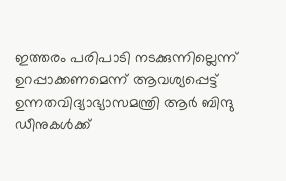ഇത്തരം പരിപാടി നടക്കുന്നില്ലെന്ന് ഉറപ്പാക്കണമെന്ന് ആവശ്യപ്പെട്ട് ഉന്നതവിദ്യാഭ്യാസമന്ത്രി ആര്‍ ബിന്ദു ഡീനുകള്‍ക്ക്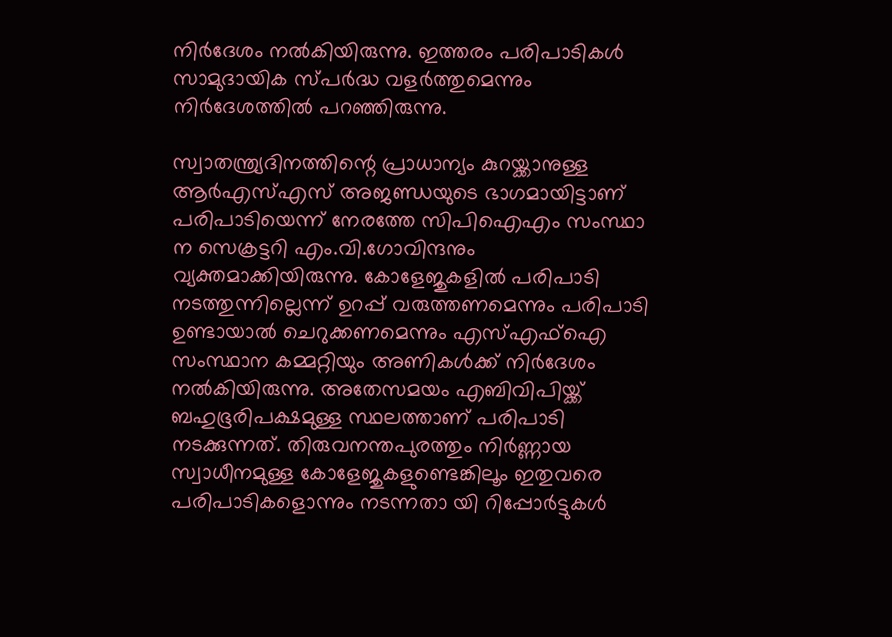നിര്‍ദേശം നല്‍കിയിരുന്നു. ഇത്തരം പരിപാടികള്‍ സാമുദായിക സ്പര്‍ദ്ധ വളര്‍ത്തുമെന്നും നിര്‍ദേശത്തില്‍ പറഞ്ഞിരുന്നു.

സ്വാതന്ത്ര്യദിനത്തിന്റെ പ്രാധാന്യം കുറയ്ക്കാനുള്ള ആര്‍എസ്എസ് അജണ്ഡയുടെ ഭാഗമായിട്ടാണ് പരിപാടിയെന്ന് നേരത്തേ സിപിഐഎം സംസ്ഥാ ന സെക്രട്ടറി എം.വി.ഗോവിന്ദനും വ്യക്തമാക്കിയിരുന്നു. കോളേജുകളില്‍ പരിപാടി നടത്തുന്നില്ലെന്ന് ഉറപ്പ് വരുത്തണമെന്നും പരിപാടി ഉണ്ടായാല്‍ ചെറുക്കണമെന്നും എസ്എഫ്‌ഐ സംസ്ഥാന കമ്മറ്റിയും അണികള്‍ക്ക് നിര്‍ദേശം നല്‍കിയിരുന്നു. അതേസമയം എബിവിപിയ്ക്ക് ബഹുഭൂരിപക്ഷമുള്ള സ്ഥലത്താണ് പരിപാടി നടക്കുന്നത്. തിരുവനന്തപുരത്തും നിര്‍ണ്ണായ സ്വാധീനമുള്ള കോളേജുകളുണ്ടെങ്കിലൂം ഇതുവരെ പരിപാടികളൊന്നും നടന്നതാ യി റിപ്പോര്‍ട്ടുകള്‍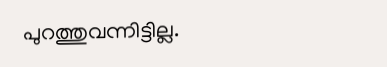പുറത്തുവന്നിട്ടില്ല.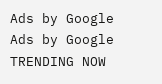Ads by Google
Ads by Google
TRENDING NOW